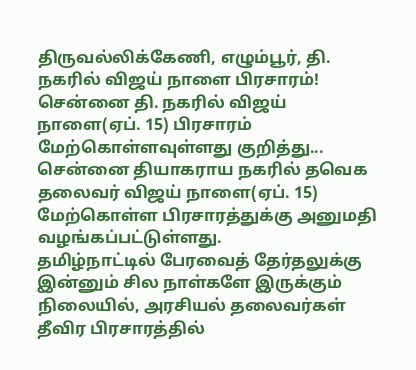திருவல்லிக்கேணி, எழும்பூர், தி. நகரில் விஜய் நாளை பிரசாரம்!
சென்னை தி. நகரில் விஜய் நாளை(ஏப். 15) பிரசாரம் மேற்கொள்ளவுள்ளது குறித்து...
சென்னை தியாகராய நகரில் தவெக தலைவர் விஜய் நாளை(ஏப். 15) மேற்கொள்ள பிரசாரத்துக்கு அனுமதி வழங்கப்பட்டுள்ளது.
தமிழ்நாட்டில் பேரவைத் தேர்தலுக்கு இன்னும் சில நாள்களே இருக்கும் நிலையில், அரசியல் தலைவர்கள் தீவிர பிரசாரத்தில்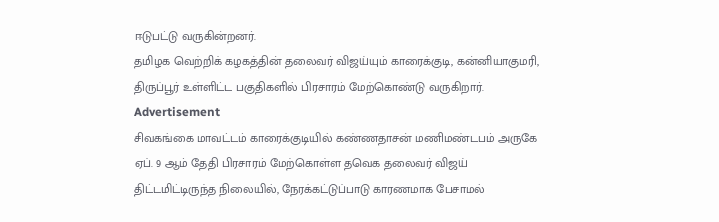ஈடுபட்டு வருகின்றனர்.
தமிழக வெற்றிக் கழகத்தின் தலைவர் விஜய்யும் காரைக்குடி, கன்னியாகுமரி, திருப்பூர் உள்ளிட்ட பகுதிகளில் பிரசாரம் மேற்கொண்டு வருகிறார்.
Advertisement
சிவகங்கை மாவட்டம் காரைக்குடியில் கண்ணதாசன் மணிமண்டபம் அருகே ஏப். 9 ஆம் தேதி பிரசாரம் மேற்கொள்ள தவெக தலைவர் விஜய் திட்டமிட்டிருந்த நிலையில், நேரக்கட்டுப்பாடு காரணமாக பேசாமல்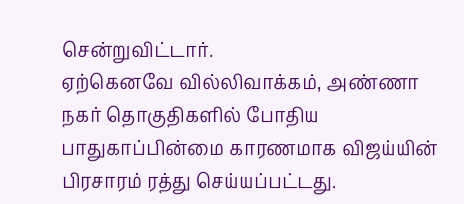சென்றுவிட்டார்.
ஏற்கெனவே வில்லிவாக்கம், அண்ணா நகர் தொகுதிகளில் போதிய பாதுகாப்பின்மை காரணமாக விஜய்யின் பிரசாரம் ரத்து செய்யப்பட்டது.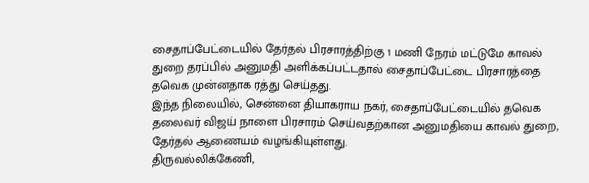சைதாப்பேட்டையில் தேர்தல் பிரசாரத்திற்கு 1 மணி நேரம் மட்டுமே காவல் துறை தரப்பில் அனுமதி அளிக்கப்பட்டதால் சைதாப்பேட்டை பிரசாரத்தை தவெக முன்னதாக ரத்து செய்தது.
இந்த நிலையில், சென்னை தியாகராய நகர், சைதாப்பேட்டையில் தவெக தலைவர் விஜய் நாளை பிரசாரம் செய்வதற்கான அனுமதியை காவல் துறை, தேர்தல் ஆணையம் வழங்கியுள்ளது.
திருவல்லிக்கேணி,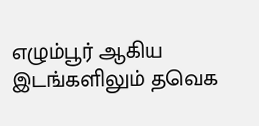எழும்பூர் ஆகிய இடங்களிலும் தவெக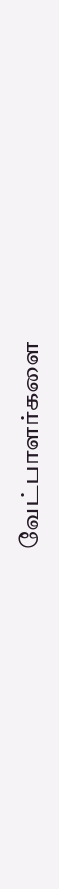வேட்பாளர்களை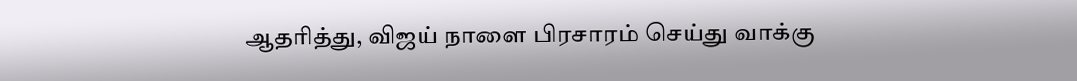ஆதரித்து, விஜய் நாளை பிரசாரம் செய்து வாக்கு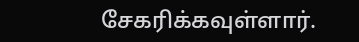சேகரிக்கவுள்ளார்.